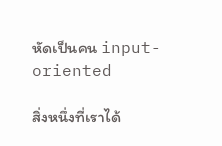หัดเป็นคน input-oriented

สิ่งหนึ่งที่เราได้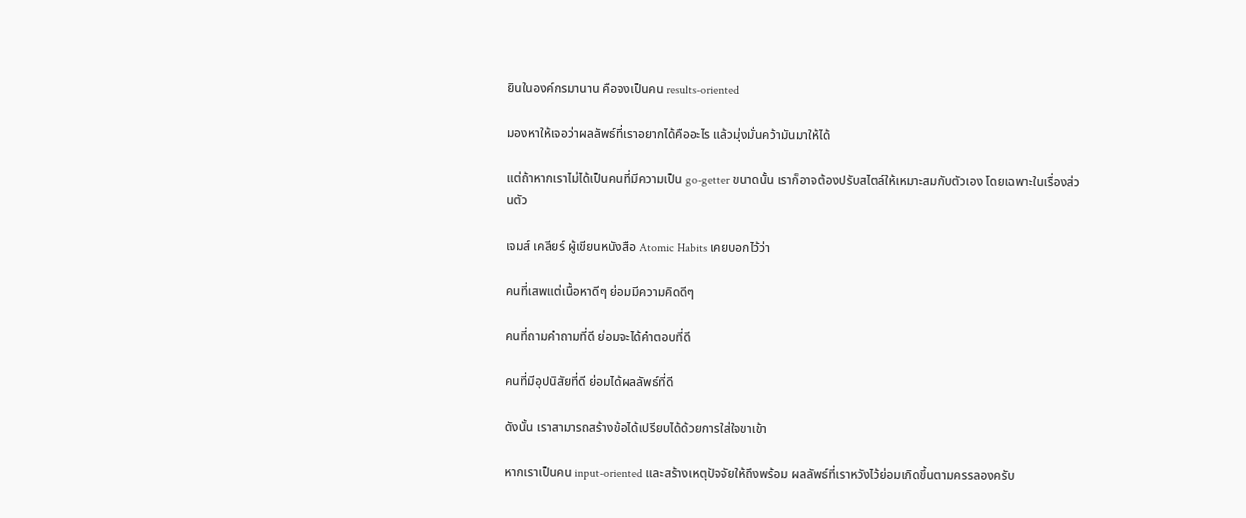ยินในองค์กรมานาน คือจงเป็นคน results-oriented

มองหาให้เจอว่าผลลัพธ์ที่เราอยากได้คืออะไร แล้วมุ่งมั่นคว้ามันมาให้ได้

แต่ถ้าหากเราไม่ได้เป็นคนที่มีความเป็น go-getter ขนาดนั้น เราก็อาจต้องปรับสไตล์ให้เหมาะสมกับตัวเอง โดยเฉพาะในเรื่องส่วนตัว

เจมส์ เคลียร์ ผู้เขียนหนังสือ Atomic Habits เคยบอกไว้ว่า

คนที่เสพแต่เนื้อหาดีๆ ย่อมมีความคิดดีๆ

คนที่ถามคำถามที่ดี ย่อมจะได้คำตอบที่ดี

คนที่มีอุปนิสัยที่ดี ย่อมได้ผลลัพธ์ที่ดี

ดังนั้น เราสามารถสร้างข้อได้เปรียบได้ด้วยการใส่ใจขาเข้า

หากเราเป็นคน input-oriented และสร้างเหตุปัจจัยให้ถึงพร้อม ผลลัพธ์ที่เราหวังไว้ย่อมเกิดขึ้นตามครรลองครับ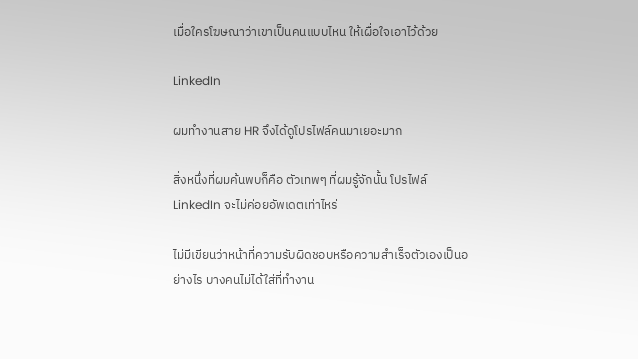เมื่อใครโฆษณาว่าเขาเป็นคนแบบไหน ให้เผื่อใจเอาไว้ด้วย

LinkedIn

ผมทำงานสาย HR จึงได้ดูโปรไฟล์คนมาเยอะมาก

สิ่งหนึ่งที่ผมค้นพบก็คือ ตัวเทพๆ ที่ผมรู้จักนั้น โปรไฟล์ LinkedIn จะไม่ค่อยอัพเดตเท่าไหร่

ไม่มีเขียนว่าหน้าที่ความรับผิดชอบหรือความสำเร็จตัวเองเป็นอย่างไร บางคนไม่ได้ใส่ที่ทำงาน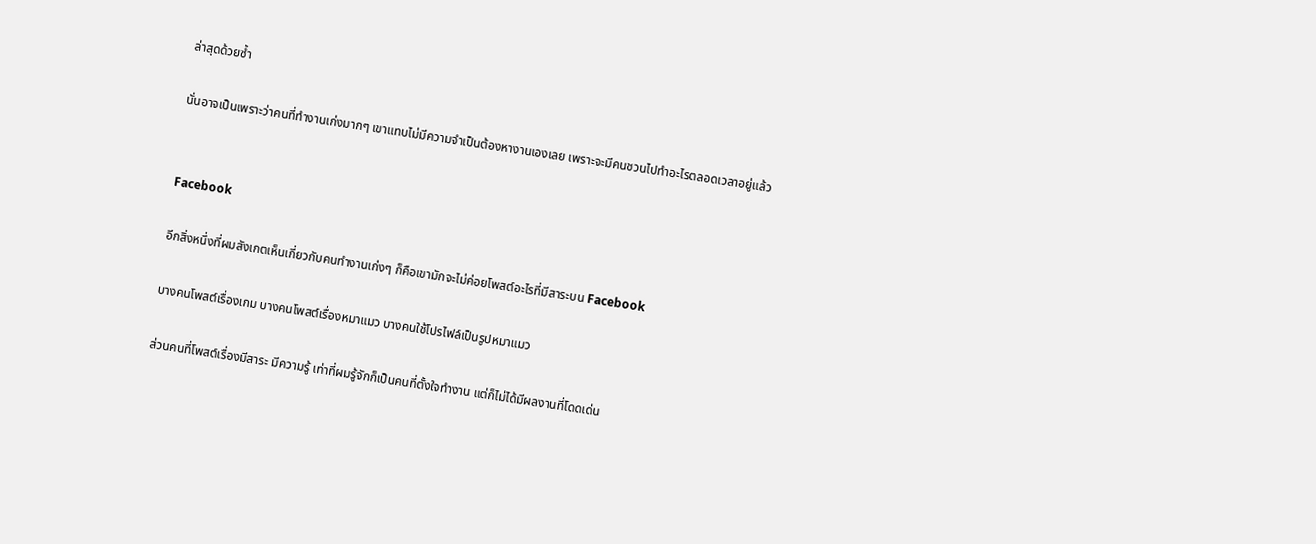ล่าสุดด้วยซ้ำ

นั่นอาจเป็นเพราะว่าคนที่ทำงานเก่งมากๆ เขาแทบไม่มีความจำเป็นต้องหางานเองเลย เพราะจะมีคนชวนไปทำอะไรตลอดเวลาอยู่แล้ว


Facebook

อีกสิ่งหนึ่งที่ผมสังเกตเห็นเกี่ยวกับคนทำงานเก่งๆ ก็คือเขามักจะไม่ค่อยโพสต์อะไรที่มีสาระบน Facebook

บางคนโพสต์เรื่องเกม บางคนโพสต์เรื่องหมาแมว บางคนใช้โปรไฟล์เป็นรูปหมาแมว

ส่วนคนที่โพสต์เรื่องมีสาระ มีความรู้ เท่าที่ผมรู้จักก็เป็นคนที่ตั้งใจทำงาน แต่ก็ไม่ได้มีผลงานที่โดดเด่น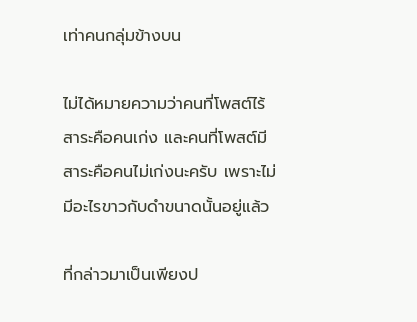เท่าคนกลุ่มข้างบน

ไม่ได้หมายความว่าคนที่โพสต์ไร้สาระคือคนเก่ง และคนที่โพสต์มีสาระคือคนไม่เก่งนะครับ เพราะไม่มีอะไรขาวกับดำขนาดนั้นอยู่แล้ว

ที่กล่าวมาเป็นเพียงป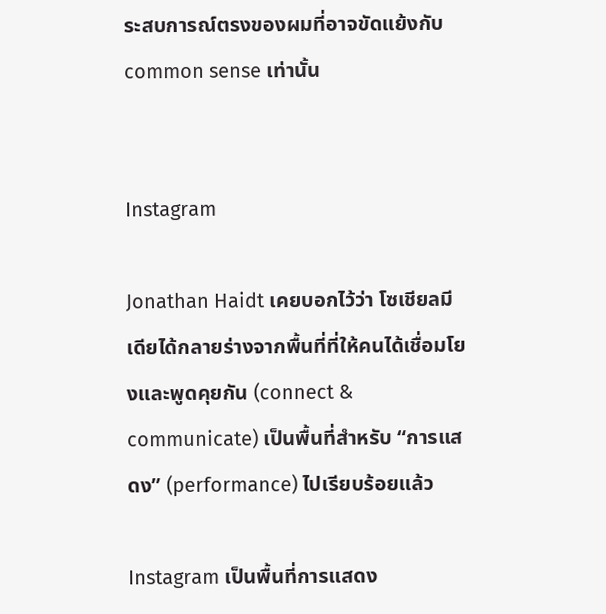ระสบการณ์ตรงของผมที่อาจขัดแย้งกับ common sense เท่านั้น


Instagram

Jonathan Haidt เคยบอกไว้ว่า โซเชียลมีเดียได้กลายร่างจากพื้นที่ที่ให้คนได้เชื่อมโยงและพูดคุยกัน (connect & communicate) เป็นพื้นที่สำหรับ “การแสดง” (performance) ไปเรียบร้อยแล้ว

Instagram เป็นพื้นที่การแสดง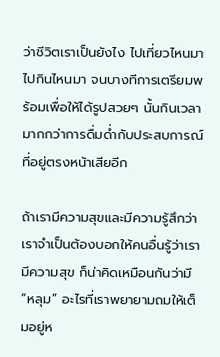ว่าชีวิตเราเป็นยังไง ไปเที่ยวไหนมา ไปกินไหนมา จนบางทีการเตรียมพร้อมเพื่อให้ได้รูปสวยๆ นั้นกินเวลามากกว่าการดื่มด่ำกับประสบการณ์ที่อยู่ตรงหน้าเสียอีก

ถ้าเรามีความสุขและมีความรู้สึกว่าเราจำเป็นต้องบอกให้คนอื่นรู้ว่าเรามีความสุข ก็น่าคิดเหมือนกันว่ามี “หลุม” อะไรที่เราพยายามถมให้เต็มอยู่ห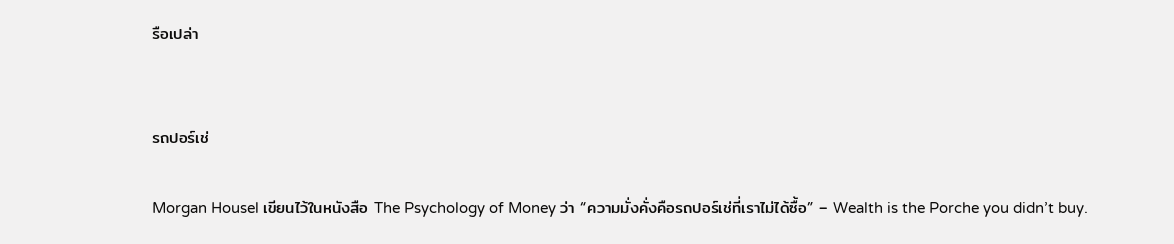รือเปล่า


รถปอร์เช่

Morgan Housel เขียนไว้ในหนังสือ The Psychology of Money ว่า “ความมั่งคั่งคือรถปอร์เช่ที่เราไม่ได้ซื้อ” – Wealth is the Porche you didn’t buy.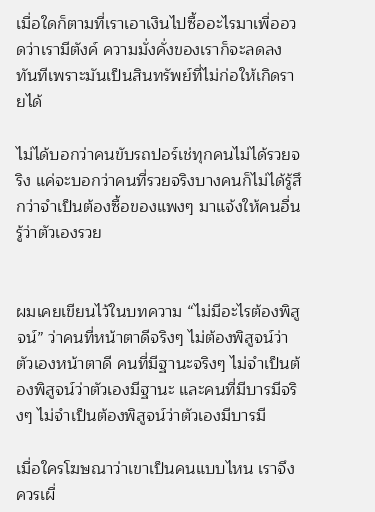เมื่อใดก็ตามที่เราเอาเงินไปซื้ออะไรมาเพื่ออวดว่าเรามีตังค์ ความมั่งคั่งของเราก็จะลดลงทันทีเพราะมันเป็นสินทรัพย์ที่ไม่ก่อให้เกิดรายได้

ไม่ได้บอกว่าคนขับรถปอร์เช่ทุกคนไม่ได้รวยจริง แค่จะบอกว่าคนที่รวยจริงบางคนก็ไม่ได้รู้สึกว่าจำเป็นต้องซื้อของแพงๆ มาแจ้งให้คนอื่นรู้ว่าตัวเองรวย


ผมเคยเขียนไว้ในบทความ “ไม่มีอะไรต้องพิสูจน์” ว่าคนที่หน้าตาดีจริงๆ ไม่ต้องพิสูจน์ว่าตัวเองหน้าตาดี คนที่มีฐานะจริงๆ ไม่จำเป็นต้องพิสูจน์ว่าตัวเองมีฐานะ และคนที่มีบารมีจริงๆ ไม่จำเป็นต้องพิสูจน์ว่าตัวเองมีบารมี

เมื่อใครโฆษณาว่าเขาเป็นคนแบบไหน เราจึงควรเผื่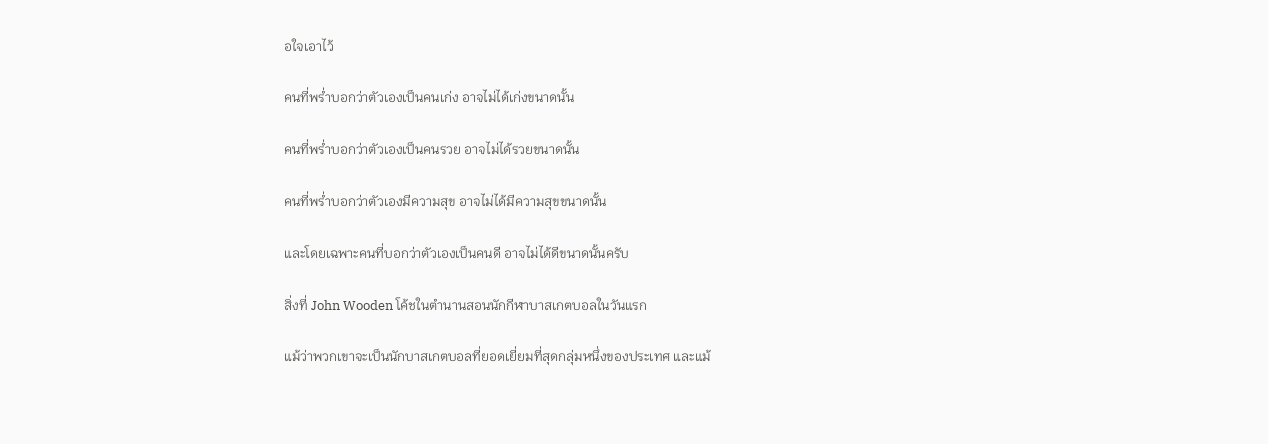อใจเอาไว้

คนที่พร่ำบอกว่าตัวเองเป็นคนเก่ง อาจไม่ได้เก่งขนาดนั้น

คนที่พร่ำบอกว่าตัวเองเป็นคนรวย อาจไม่ได้รวยขนาดนั้น

คนที่พร่ำบอกว่าตัวเองมีความสุข อาจไม่ได้มีความสุขขนาดนั้น

และโดยเฉพาะคนที่บอกว่าตัวเองเป็นคนดี อาจไม่ได้ดีขนาดนั้นครับ

สิ่งที่ John Wooden โค้ชในตำนานสอนนักกีฬาบาสเกตบอลในวันแรก

แม้ว่าพวกเขาจะเป็นนักบาสเกตบอลที่ยอดเยี่ยมที่สุดกลุ่มหนึ่งของประเทศ และแม้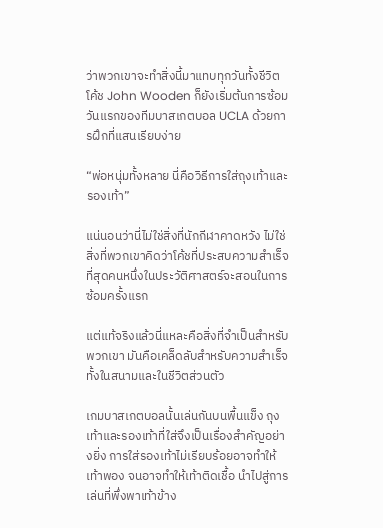ว่าพวกเขาจะทำสิ่งนี้มาแทบทุกวันทั้งชีวิต โค้ช John Wooden ก็ยังเริ่มต้นการซ้อมวันแรกของทีมบาสเกตบอล UCLA ด้วยการฝึกที่แสนเรียบง่าย

“พ่อหนุ่มทั้งหลาย นี่คือวิธีการใส่ถุงเท้าและรองเท้า”

แน่นอนว่านี่ไม่ใช่สิ่งที่นักกีฬาคาดหวัง ไม่ใช่สิ่งที่พวกเขาคิดว่าโค้ชที่ประสบความสำเร็จที่สุดคนหนึ่งในประวัติศาสตร์จะสอนในการซ้อมครั้งแรก

แต่แท้จริงแล้วนี่แหละคือสิ่งที่จำเป็นสำหรับพวกเขา มันคือเคล็ดลับสำหรับความสำเร็จทั้งในสนามและในชีวิตส่วนตัว

เกมบาสเกตบอลนั้นเล่นกันบนพื้นแข็ง ถุงเท้าและรองเท้าที่ใส่จึงเป็นเรื่องสำคัญอย่างยิ่ง การใส่รองเท้าไม่เรียบร้อยอาจทำให้เท้าพอง จนอาจทำให้เท้าติดเชื้อ นำไปสู่การเล่นที่พึ่งพาเท้าข้าง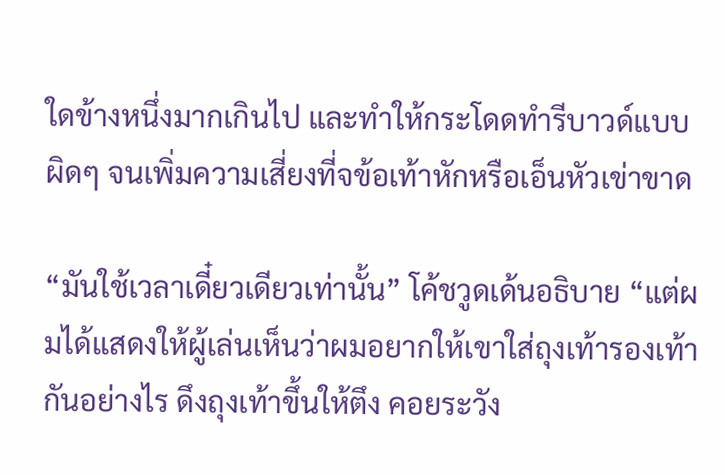ใดข้างหนึ่งมากเกินไป และทำให้กระโดดทำรีบาวด์แบบผิดๆ จนเพิ่มความเสี่ยงที่จข้อเท้าหักหรือเอ็นหัวเข่าขาด

“มันใช้เวลาเดี๋ยวเดียวเท่านั้น” โค้ชวูดเด้นอธิบาย “แต่ผมได้แสดงให้ผู้เล่นเห็นว่าผมอยากให้เขาใส่ถุงเท้ารองเท้ากันอย่างไร ดึงถุงเท้าขึ้นให้ตึง คอยระวัง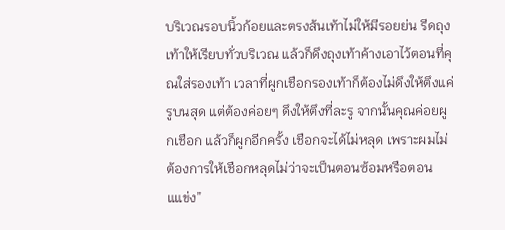บริเวณรอบนิ้วก้อยและตรงส้นเท้าไม่ให้มีรอยย่น รีดถุงเท้าให้เรียบทั่วบริเวณ แล้วก็ดึงถุงเท้าค้างเอาไว้ตอนที่คุณใส่รองเท้า เวลาที่ผูกเชือกรองเท้าก็ต้องไม่ดึงให้ตึงแค่รูบนสุด แต่ต้องค่อยๆ ดึงให้ตึงที่ละรู จากนั้นคุณค่อยผูกเชือก แล้วก็ผูกอีกครั้ง เชือกจะได้ไม่หลุด เพราะผมไม่ต้องการให้เชือกหลุดไม่ว่าจะเป็นตอนซ้อมหรือตอนแแข่ง”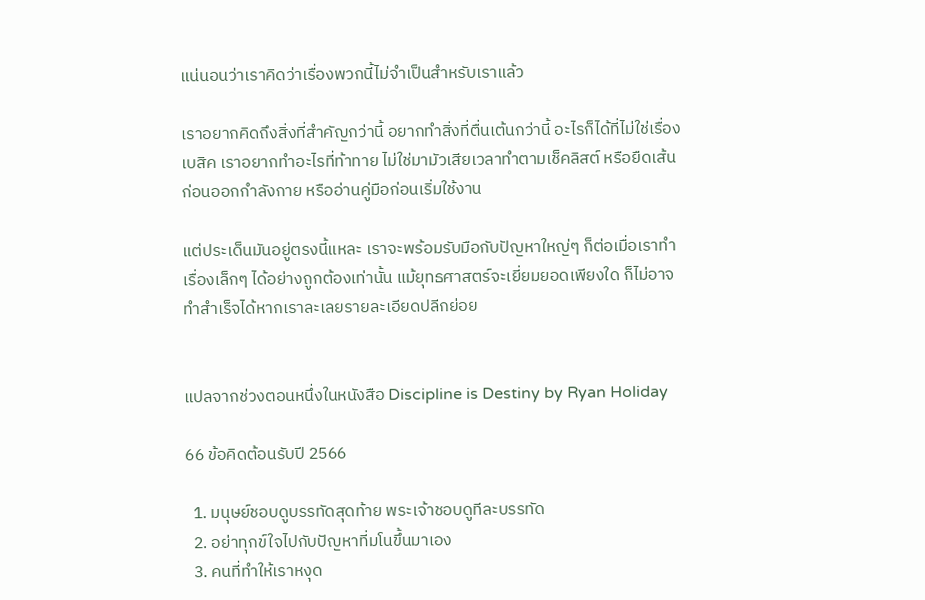แน่นอนว่าเราคิดว่าเรื่องพวกนี้ไม่จำเป็นสำหรับเราแล้ว

เราอยากคิดถึงสิ่งที่สำคัญกว่านี้ อยากทำสิ่งที่ตื่นเต้นกว่านี้ อะไรก็ได้ที่ไม่ใช่เรื่องเบสิค เราอยากทำอะไรที่ท้าทาย ไม่ใช่มามัวเสียเวลาทำตามเช็คลิสต์ หรือยืดเส้นก่อนออกกำลังกาย หรืออ่านคู่มือก่อนเริ่มใช้งาน

แต่ประเด็นมันอยู่ตรงนี้แหละ เราจะพร้อมรับมือกับปัญหาใหญ่ๆ ก็ต่อเมื่อเราทำเรื่องเล็กๆ ได้อย่างถูกต้องเท่านั้น แม้ยุทธศาสตร์จะเยี่ยมยอดเพียงใด ก็ไม่อาจทำสำเร็จได้หากเราละเลยรายละเอียดปลีกย่อย


แปลจากช่วงตอนหนึ่งในหนังสือ Discipline is Destiny by Ryan Holiday

66 ข้อคิดต้อนรับปี 2566

  1. มนุษย์ชอบดูบรรทัดสุดท้าย พระเจ้าชอบดูทีละบรรทัด
  2. อย่าทุกข์ใจไปกับปัญหาที่มโนขึ้นมาเอง
  3. คนที่ทำให้เราหงุด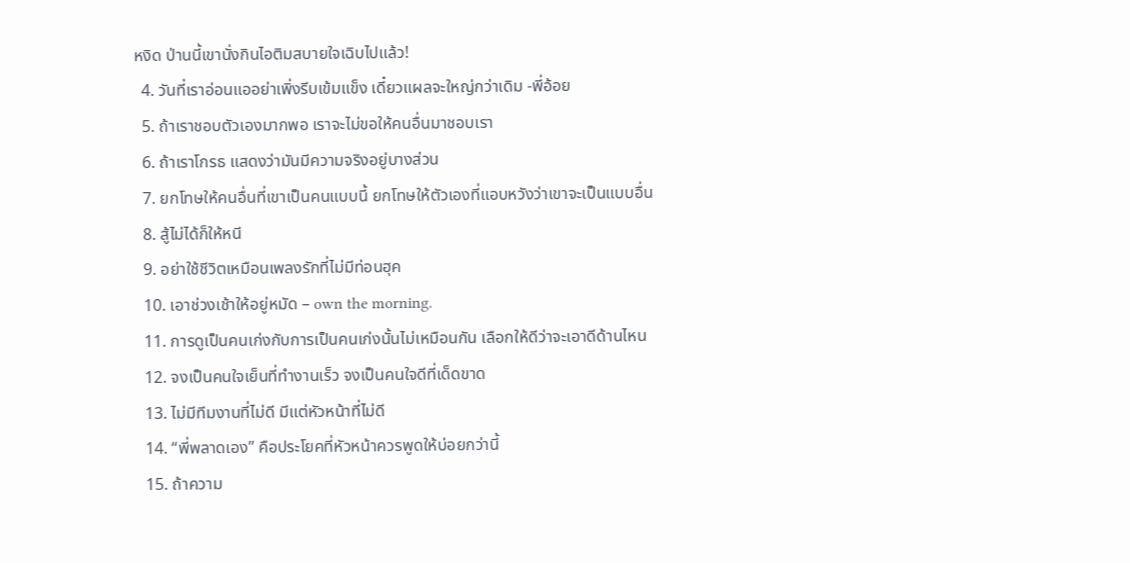หงิด ป่านนี้เขานั่งกินไอติมสบายใจเฉิบไปแล้ว!
  4. วันที่เราอ่อนแออย่าเพิ่งรีบเข้มแข็ง เดี๋ยวแผลจะใหญ่กว่าเดิม -พี่อ้อย
  5. ถ้าเราชอบตัวเองมากพอ เราจะไม่ขอให้คนอื่นมาชอบเรา
  6. ถ้าเราโกรธ แสดงว่ามันมีความจริงอยู่บางส่วน
  7. ยกโทษให้คนอื่นที่เขาเป็นคนแบบนี้ ยกโทษให้ตัวเองที่แอบหวังว่าเขาจะเป็นแบบอื่น
  8. สู้ไม่ได้ก็ให้หนี
  9. อย่าใช้ชีวิตเหมือนเพลงรักที่ไม่มีท่อนฮุค
  10. เอาช่วงเช้าให้อยู่หมัด – own the morning.
  11. การดูเป็นคนเก่งกับการเป็นคนเก่งนั้นไม่เหมือนกัน เลือกให้ดีว่าจะเอาดีด้านไหน
  12. จงเป็นคนใจเย็นที่ทำงานเร็ว จงเป็นคนใจดีที่เด็ดขาด
  13. ไม่มีทีมงานที่ไม่ดี มีแต่หัวหน้าที่ไม่ดี
  14. “พี่พลาดเอง” คือประโยคที่หัวหน้าควรพูดให้บ่อยกว่านี้
  15. ถ้าความ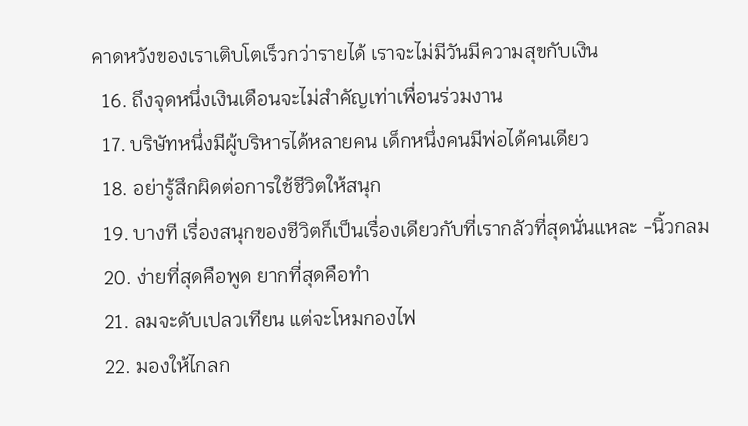คาดหวังของเราเติบโตเร็วกว่ารายได้ เราจะไม่มีวันมีความสุขกับเงิน
  16. ถึงจุดหนึ่งเงินเดือนจะไม่สำคัญเท่าเพื่อนร่วมงาน
  17. บริษัทหนึ่งมีผู้บริหารได้หลายคน เด็กหนึ่งคนมีพ่อได้คนเดียว
  18. อย่ารู้สึกผิดต่อการใช้ชีวิตให้สนุก
  19. บางที เรื่องสนุกของชีวิตก็เป็นเรื่องเดียวกับที่เรากลัวที่สุดนั่นแหละ -นิ้วกลม
  20. ง่ายที่สุดคือพูด ยากที่สุดคือทำ
  21. ลมจะดับเปลวเทียน แต่จะโหมกองไฟ
  22. มองให้ไกลก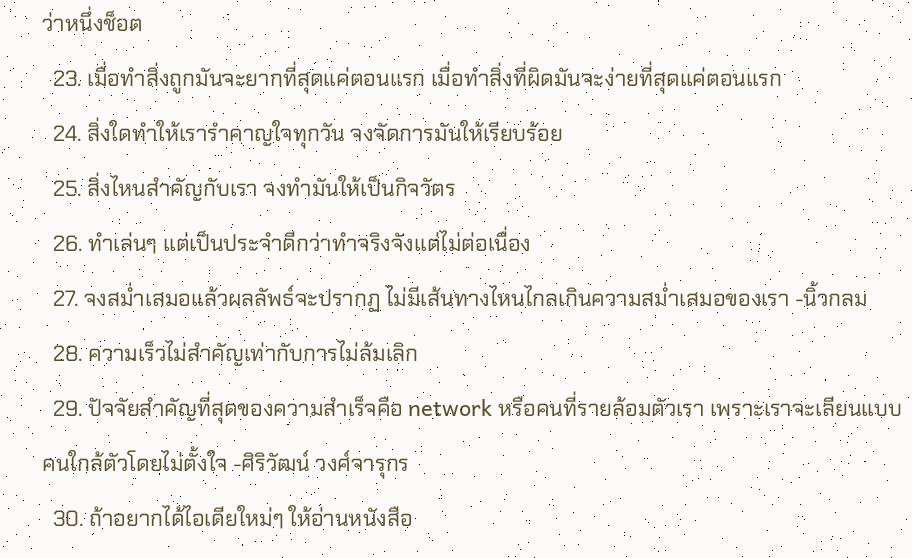ว่าหนึ่งช็อต
  23. เมื่อทำสิ่งถูกมันจะยากที่สุดแค่ตอนแรก เมื่อทำสิ่งที่ผิดมันจะง่ายที่สุดแค่ตอนแรก
  24. สิ่งใดทำให้เรารำคาญใจทุกวัน จงจัดการมันให้เรียบร้อย
  25. สิ่งไหนสำคัญกับเรา จงทำมันให้เป็นกิจวัตร
  26. ทำเล่นๆ แต่เป็นประจำดีกว่าทำจริงจังแต่ไม่ต่อเนื่อง
  27. จงสม่ำเสมอแล้วผลลัพธ์จะปรากฏ ไม่มีเส้นทางไหนไกลเกินความสม่ำเสมอของเรา -นิ้วกลม
  28. ความเร็วไม่สำคัญเท่ากับการไม่ล้มเลิก
  29. ปัจจัยสำคัญที่สุดของความสำเร็จคือ network หรือคนที่รายล้อมตัวเรา เพราะเราจะเลียนแบบคนใกล้ตัวโดยไม่ตั้งใจ -ศิริวัฒน์ วงศ์จารุกร
  30. ถ้าอยากได้ไอเดียใหม่ๆ ให้อ่านหนังสือ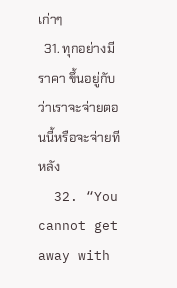เก่าๆ
  31. ทุกอย่างมีราคา ขึ้นอยู่กับว่าเราจะจ่ายตอนนี้หรือจะจ่ายทีหลัง
  32. “You cannot get away with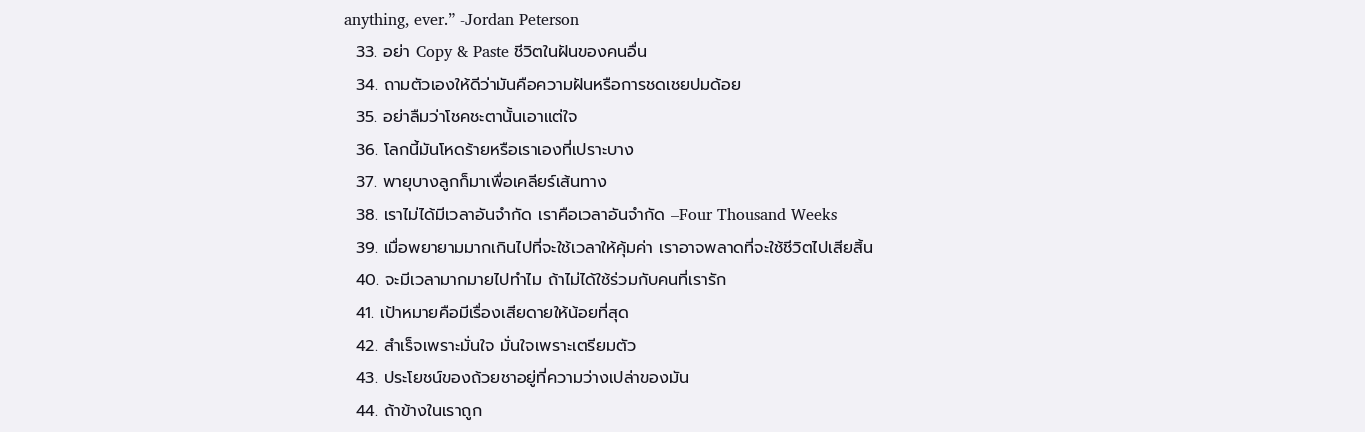anything, ever.” -Jordan Peterson
  33. อย่า Copy & Paste ชีวิตในฝันของคนอื่น
  34. ถามตัวเองให้ดีว่ามันคือความฝันหรือการชดเชยปมด้อย
  35. อย่าลืมว่าโชคชะตานั้นเอาแต่ใจ
  36. โลกนี้มันโหดร้ายหรือเราเองที่เปราะบาง
  37. พายุบางลูกก็มาเพื่อเคลียร์เส้นทาง
  38. เราไม่ได้มีเวลาอันจำกัด เราคือเวลาอันจำกัด –Four Thousand Weeks
  39. เมื่อพยายามมากเกินไปที่จะใช้เวลาให้คุ้มค่า เราอาจพลาดที่จะใช้ชีวิตไปเสียสิ้น
  40. จะมีเวลามากมายไปทำไม ถ้าไม่ได้ใช้ร่วมกับคนที่เรารัก
  41. เป้าหมายคือมีเรื่องเสียดายให้น้อยที่สุด
  42. สำเร็จเพราะมั่นใจ มั่นใจเพราะเตรียมตัว
  43. ประโยชน์ของถ้วยชาอยู่ที่ความว่างเปล่าของมัน
  44. ถ้าข้างในเราถูก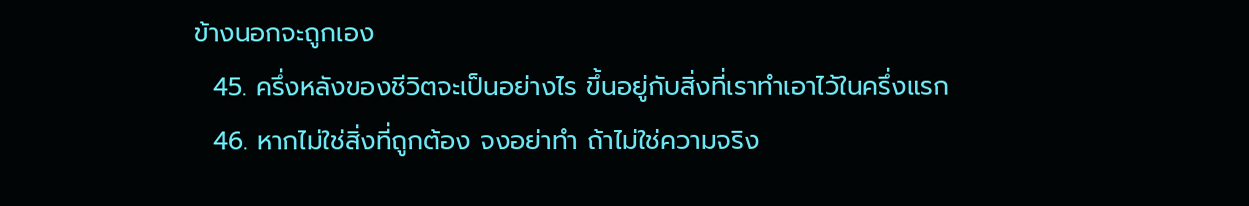ข้างนอกจะถูกเอง
  45. ครึ่งหลังของชีวิตจะเป็นอย่างไร ขึ้นอยู่กับสิ่งที่เราทำเอาไว้ในครึ่งแรก
  46. หากไม่ใช่สิ่งที่ถูกต้อง จงอย่าทำ ถ้าไม่ใช่ความจริง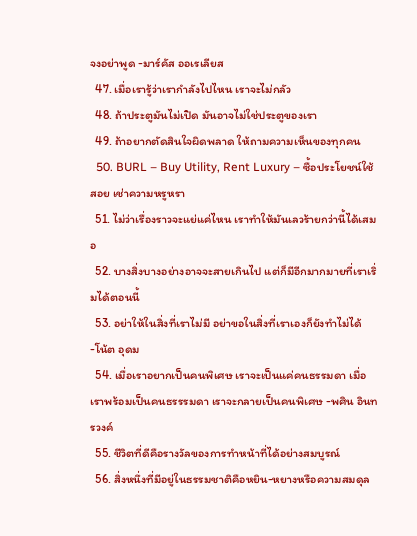จงอย่าพูด -มาร์คัส ออเรเลียส
  47. เมื่อเรารู้ว่าเรากำลังไปไหน เราจะไม่กลัว
  48. ถ้าประตูมันไม่เปิด มันอาจไม่ใช่ประตูของเรา
  49. ถ้าอยากตัดสินใจผิดพลาด ให้ถามความเห็นของทุกคน
  50. BURL – Buy Utility, Rent Luxury – ซื้อประโยชน์ใช้สอย เช่าความหรูหรา
  51. ไม่ว่าเรื่องราวจะแย่แค่ไหน เราทำให้มันเลวร้ายกว่านี้ได้เสมอ
  52. บางสิ่งบางอย่างอาจจะสายเกินไป แต่ก็มีอีกมากมายที่เราเริ่มได้ตอนนี้
  53. อย่าให้ในสิ่งที่เราไม่มี อย่าขอในสิ่งที่เราเองก็ยังทำไม่ได้ -โน้ต อุดม
  54. เมื่อเราอยากเป็นคนพิเศษ เราจะเป็นแค่คนธรรมดา เมื่อเราพร้อมเป็นคนธรรรมดา เราจะกลายเป็นคนพิเศษ -พศิน อินทรวงค์
  55. ชีวิตที่ดีคือรางวัลของการทำหน้าที่ได้อย่างสมบูรณ์
  56. สิ่งหนึ่งที่มีอยู่ในธรรมชาติคือหยิน-หยางหรือความสมดุล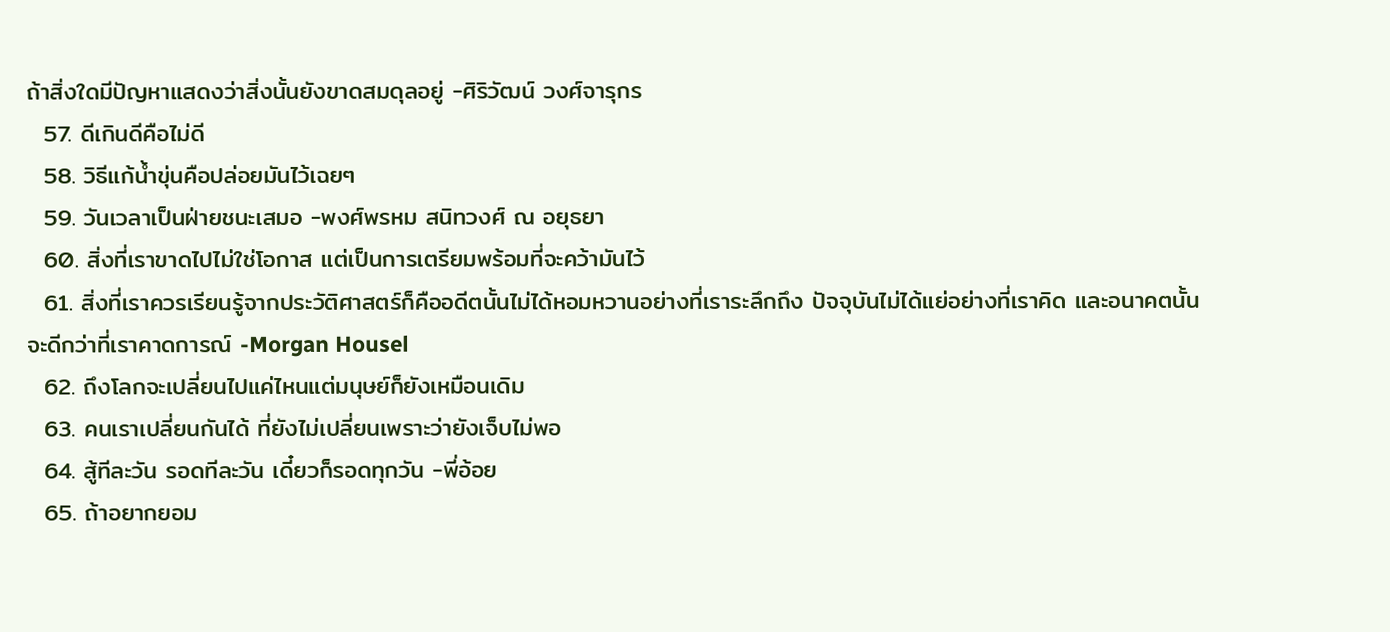ถ้าสิ่งใดมีปัญหาแสดงว่าสิ่งนั้นยังขาดสมดุลอยู่ -ศิริวัฒน์ วงศ์จารุกร
  57. ดีเกินดีคือไม่ดี
  58. วิธีแก้น้ำขุ่นคือปล่อยมันไว้เฉยๆ
  59. วันเวลาเป็นฝ่ายชนะเสมอ -พงศ์พรหม สนิทวงศ์ ณ อยุธยา
  60. สิ่งที่เราขาดไปไม่ใช่โอกาส แต่เป็นการเตรียมพร้อมที่จะคว้ามันไว้
  61. สิ่งที่เราควรเรียนรู้จากประวัติศาสตร์ก็คืออดีตนั้นไม่ได้หอมหวานอย่างที่เราระลึกถึง ปัจจุบันไม่ได้แย่อย่างที่เราคิด และอนาคตนั้นจะดีกว่าที่เราคาดการณ์ -Morgan Housel
  62. ถึงโลกจะเปลี่ยนไปแค่ไหนแต่มนุษย์ก็ยังเหมือนเดิม
  63. คนเราเปลี่ยนกันได้ ที่ยังไม่เปลี่ยนเพราะว่ายังเจ็บไม่พอ
  64. สู้ทีละวัน รอดทีละวัน เดี๋ยวก็รอดทุกวัน -พี่อ้อย
  65. ถ้าอยากยอม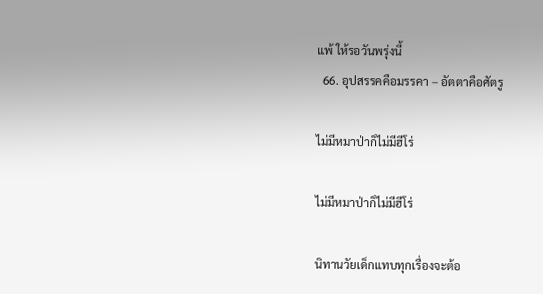แพ้ ให้รอวันพรุ่งนี้
  66. อุปสรรคคือมรรคา – อัตตาคือศัตรู

ไม่มีหมาป่าก็ไม่มีฮีโร่

ไม่มีหมาป่าก็ไม่มีฮีโร่

นิทานวัยเด็กแทบทุกเรื่องจะต้อ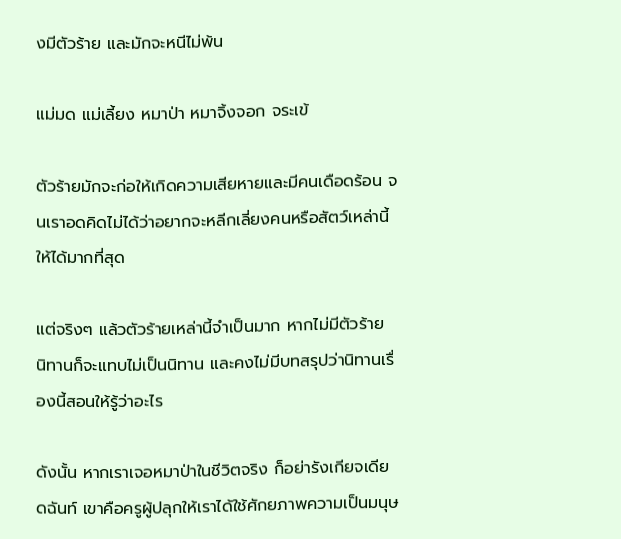งมีตัวร้าย และมักจะหนีไม่พ้น

แม่มด แม่เลี้ยง หมาป่า หมาจิ้งจอก จระเข้

ตัวร้ายมักจะก่อให้เกิดความเสียหายและมีคนเดือดร้อน จนเราอดคิดไม่ได้ว่าอยากจะหลีกเลี่ยงคนหรือสัตว์เหล่านี้ให้ได้มากที่สุด

แต่จริงๆ แล้วตัวร้ายเหล่านี้จำเป็นมาก หากไม่มีตัวร้าย นิทานก็จะแทบไม่เป็นนิทาน และคงไม่มีบทสรุปว่านิทานเรื่องนี้สอนให้รู้ว่าอะไร

ดังนั้น หากเราเจอหมาป่าในชีวิตจริง ก็อย่ารังเกียจเดียดฉันท์ เขาคือครูผู้ปลุกให้เราได้ใช้ศักยภาพความเป็นมนุษ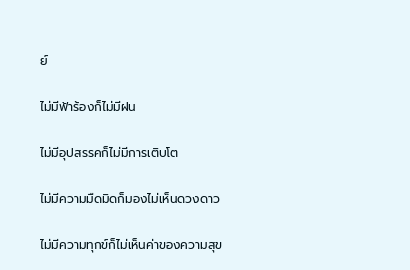ย์

ไม่มีฟ้าร้องก็ไม่มีฝน

ไม่มีอุปสรรคก็ไม่มีการเติบโต

ไม่มีความมืดมิดก็มองไม่เห็นดวงดาว

ไม่มีความทุกข์ก็ไม่เห็นค่าของความสุข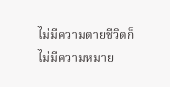ไม่มีความตายชีวิตก็ไม่มีความหมาย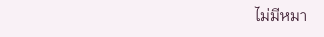ไม่มีหมา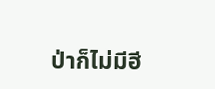ป่าก็ไม่มีฮี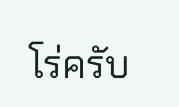โร่ครับ